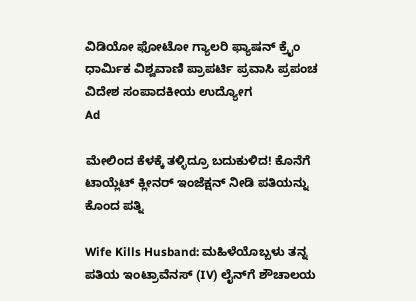ವಿಡಿಯೋ ಫೋಟೋ ಗ್ಯಾಲರಿ ಫ್ಯಾಷನ್ ಕ್ರೈಂ ಧಾರ್ಮಿಕ ವಿಶ್ವವಾಣಿ ಪ್ರಾಪರ್ಟಿ ಪ್ರವಾಸಿ ಪ್ರಪಂಚ ವಿದೇಶ ಸಂಪಾದಕೀಯ ಉದ್ಯೋಗ
Ad

ಮೇಲಿಂದ ಕೆಳಕ್ಕೆ ತಳ್ಳಿದ್ರೂ ಬದುಕುಳಿದ! ಕೊನೆಗೆ ಟಾಯ್ಲೆಟ್ ಕ್ಲೀನರ್ ಇಂಜೆಕ್ಷನ್ ನೀಡಿ ಪತಿಯನ್ನು ಕೊಂದ ಪತ್ನಿ

Wife Kills Husband: ಮಹಿಳೆಯೊಬ್ಬಳು ತನ್ನ ಪತಿಯ ಇಂಟ್ರಾವೆನಸ್ (IV) ಲೈನ್‌ಗೆ ಶೌಚಾಲಯ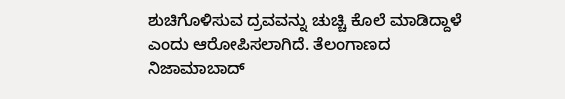ಶುಚಿಗೊಳಿಸುವ ದ್ರವವನ್ನು ಚುಚ್ಚಿ ಕೊಲೆ ಮಾಡಿದ್ದಾಳೆ ಎಂದು ಆರೋಪಿಸಲಾಗಿದೆ. ತೆಲಂಗಾಣದ ನಿಜಾಮಾಬಾದ್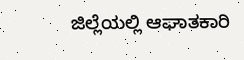ಜಿಲ್ಲೆಯಲ್ಲಿ ಆಘಾತಕಾರಿ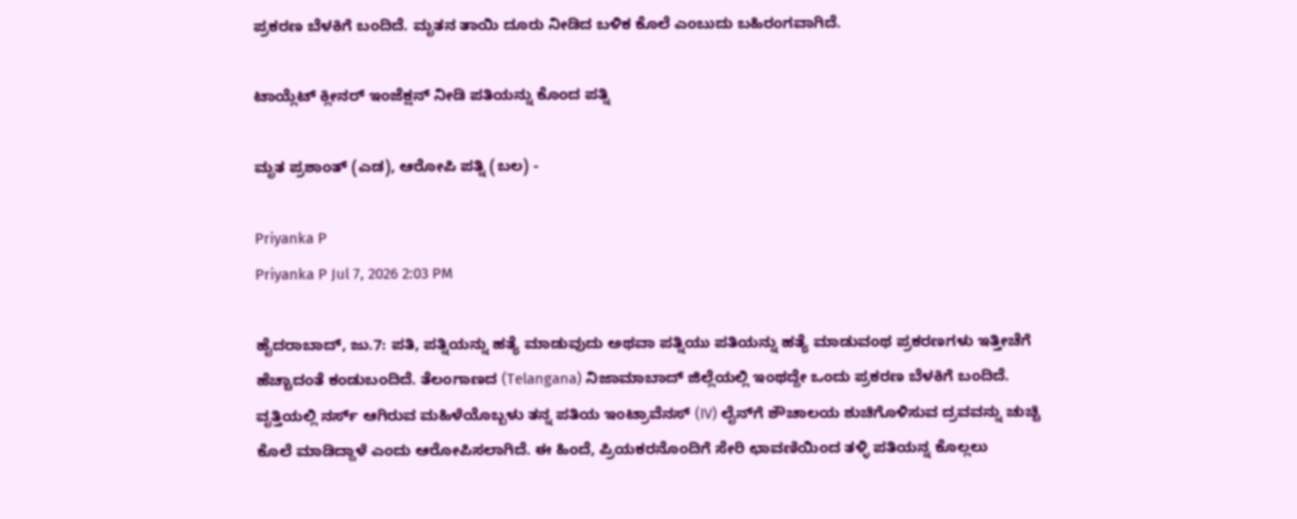ಪ್ರಕರಣ ಬೆಳಕಿಗೆ ಬಂದಿದೆ. ಮೃತನ ತಾಯಿ ದೂರು ನೀಡಿದ ಬಳಿಕ ಕೊಲೆ ಎಂಬುದು ಬಹಿರಂಗವಾಗಿದೆ.

ಟಾಯ್ಲೆಟ್ ಕ್ಲೀನರ್ ಇಂಜೆಕ್ಷನ್ ನೀಡಿ ಪತಿಯನ್ನು ಕೊಂದ ಪತ್ನಿ

ಮೃತ ಪ್ರಶಾಂತ್ (ಎಡ), ಆರೋಪಿ ಪತ್ನಿ (ಬಲ) -

Priyanka P
Priyanka P Jul 7, 2026 2:03 PM

ಹೈದರಾಬಾದ್, ಜು.7: ಪತಿ, ಪತ್ನಿಯನ್ನು ಹತ್ಯೆ ಮಾಡುವುದು ಅಥವಾ ಪತ್ನಿಯು ಪತಿಯನ್ನು ಹತ್ಯೆ ಮಾಡುವಂಥ ಪ್ರಕರಣಗಳು ಇತ್ತೀಚೆಗೆ ಹೆಚ್ಚಾದಂತೆ ಕಂಡುಬಂದಿದೆ. ತೆಲಂಗಾಣದ (Telangana) ನಿಜಾಮಾಬಾದ್ ಜಿಲ್ಲೆಯಲ್ಲಿ ಇಂಥದ್ದೇ ಒಂದು ಪ್ರಕರಣ ಬೆಳಕಿಗೆ ಬಂದಿದೆ. ವೃತ್ತಿಯಲ್ಲಿ ನರ್ಸ್ ಆಗಿರುವ ಮಹಿಳೆಯೊಬ್ಬಳು ತನ್ನ ಪತಿಯ ಇಂಟ್ರಾವೆನಸ್ (IV) ಲೈನ್‌ಗೆ ಶೌಚಾಲಯ ಶುಚಿಗೊಳಿಸುವ ದ್ರವವನ್ನು ಚುಚ್ಚಿ ಕೊಲೆ ಮಾಡಿದ್ದಾಳೆ ಎಂದು ಆರೋಪಿಸಲಾಗಿದೆ. ಈ ಹಿಂದೆ, ಪ್ರಿಯಕರನೊಂದಿಗೆ ಸೇರಿ ಛಾವಣಿಯಿಂದ ತಳ್ಳಿ ಪತಿಯನ್ನ ಕೊಲ್ಲಲು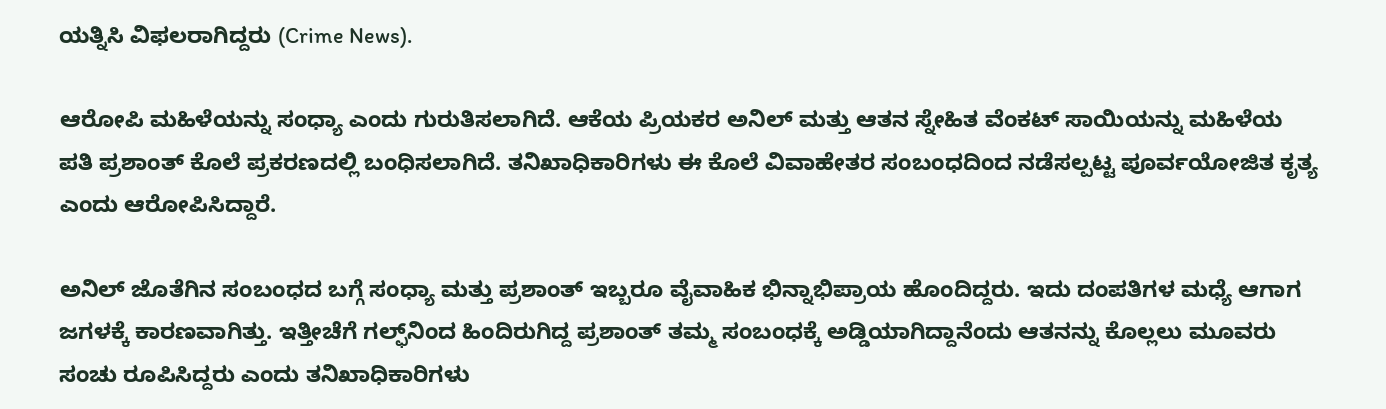ಯತ್ನಿಸಿ ವಿಫಲರಾಗಿದ್ದರು (Crime News).

ಆರೋಪಿ ಮಹಿಳೆಯನ್ನು ಸಂಧ್ಯಾ ಎಂದು ಗುರುತಿಸಲಾಗಿದೆ. ಆಕೆಯ ಪ್ರಿಯಕರ ಅನಿಲ್ ಮತ್ತು ಆತನ ಸ್ನೇಹಿತ ವೆಂಕಟ್ ಸಾಯಿಯನ್ನು ಮಹಿಳೆಯ ಪತಿ ಪ್ರಶಾಂತ್ ಕೊಲೆ ಪ್ರಕರಣದಲ್ಲಿ ಬಂಧಿಸಲಾಗಿದೆ. ತನಿಖಾಧಿಕಾರಿಗಳು ಈ ಕೊಲೆ ವಿವಾಹೇತರ ಸಂಬಂಧದಿಂದ ನಡೆಸಲ್ಪಟ್ಟ ಪೂರ್ವಯೋಜಿತ ಕೃತ್ಯ ಎಂದು ಆರೋಪಿಸಿದ್ದಾರೆ.

ಅನಿಲ್ ಜೊತೆಗಿನ ಸಂಬಂಧದ ಬಗ್ಗೆ ಸಂಧ್ಯಾ ಮತ್ತು ಪ್ರಶಾಂತ್ ಇಬ್ಬರೂ ವೈವಾಹಿಕ ಭಿನ್ನಾಭಿಪ್ರಾಯ ಹೊಂದಿದ್ದರು. ಇದು ದಂಪತಿಗಳ ಮಧ್ಯೆ ಆಗಾಗ ಜಗಳಕ್ಕೆ ಕಾರಣವಾಗಿತ್ತು. ಇತ್ತೀಚೆಗೆ ಗಲ್ಫ್‌ನಿಂದ ಹಿಂದಿರುಗಿದ್ದ ಪ್ರಶಾಂತ್ ತಮ್ಮ ಸಂಬಂಧಕ್ಕೆ ಅಡ್ಡಿಯಾಗಿದ್ದಾನೆಂದು ಆತನನ್ನು ಕೊಲ್ಲಲು ಮೂವರು ಸಂಚು ರೂಪಿಸಿದ್ದರು ಎಂದು ತನಿಖಾಧಿಕಾರಿಗಳು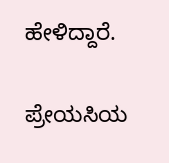ಹೇಳಿದ್ದಾರೆ.

ಪ್ರೇಯಸಿಯ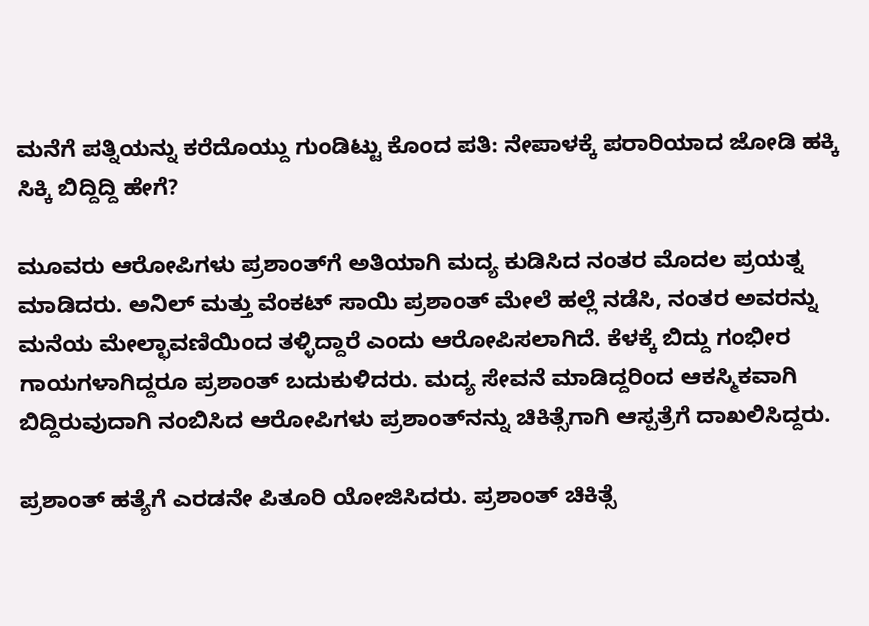ಮನೆಗೆ ಪತ್ನಿಯನ್ನು ಕರೆದೊಯ್ದು ಗುಂಡಿಟ್ಟು ಕೊಂದ ಪತಿ: ನೇಪಾಳಕ್ಕೆ ಪರಾರಿಯಾದ ಜೋಡಿ ಹಕ್ಕಿ ಸಿಕ್ಕಿ ಬಿದ್ದಿದ್ದಿ ಹೇಗೆ?

ಮೂವರು ಆರೋಪಿಗಳು ಪ್ರಶಾಂತ್‌ಗೆ ಅತಿಯಾಗಿ ಮದ್ಯ ಕುಡಿಸಿದ ನಂತರ ಮೊದಲ ಪ್ರಯತ್ನ ಮಾಡಿದರು. ಅನಿಲ್ ಮತ್ತು ವೆಂಕಟ್ ಸಾಯಿ ಪ್ರಶಾಂತ್ ಮೇಲೆ ಹಲ್ಲೆ ನಡೆಸಿ, ನಂತರ ಅವರನ್ನು ಮನೆಯ ಮೇಲ್ಛಾವಣಿಯಿಂದ ತಳ್ಳಿದ್ದಾರೆ ಎಂದು ಆರೋಪಿಸಲಾಗಿದೆ. ಕೆಳಕ್ಕೆ ಬಿದ್ದು ಗಂಭೀರ ಗಾಯಗಳಾಗಿದ್ದರೂ ಪ್ರಶಾಂತ್ ಬದುಕುಳಿದರು. ಮದ್ಯ ಸೇವನೆ ಮಾಡಿದ್ದರಿಂದ ಆಕಸ್ಮಿಕವಾಗಿ ಬಿದ್ದಿರುವುದಾಗಿ ನಂಬಿಸಿದ ಆರೋಪಿಗಳು ಪ್ರಶಾಂತ್‌ನನ್ನು ಚಿಕಿತ್ಸೆಗಾಗಿ ಆಸ್ಪತ್ರೆಗೆ ದಾಖಲಿಸಿದ್ದರು.

ಪ್ರಶಾಂತ್ ಹತ್ಯೆಗೆ ಎರಡನೇ ಪಿತೂರಿ ಯೋಜಿಸಿದರು. ಪ್ರಶಾಂತ್ ಚಿಕಿತ್ಸೆ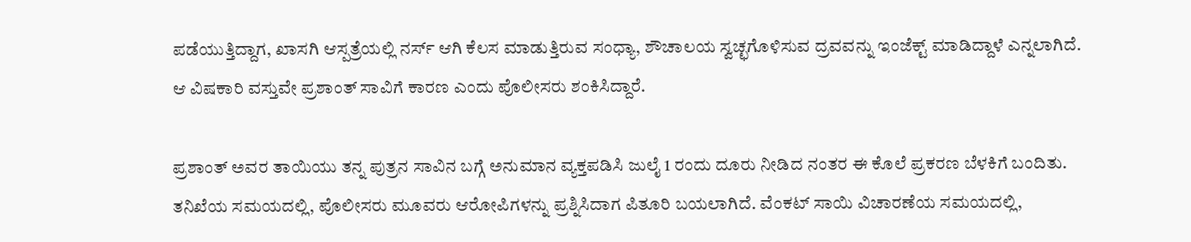ಪಡೆಯುತ್ತಿದ್ದಾಗ, ಖಾಸಗಿ ಆಸ್ಪತ್ರೆಯಲ್ಲಿ ನರ್ಸ್ ಆಗಿ ಕೆಲಸ ಮಾಡುತ್ತಿರುವ ಸಂಧ್ಯಾ, ಶೌಚಾಲಯ ಸ್ವಚ್ಛಗೊಳಿಸುವ ದ್ರವವನ್ನು ಇಂಜೆಕ್ಟ್ ಮಾಡಿದ್ದಾಳೆ ಎನ್ನಲಾಗಿದೆ. ಆ ವಿಷಕಾರಿ ವಸ್ತುವೇ ಪ್ರಶಾಂತ್ ಸಾವಿಗೆ ಕಾರಣ ಎಂದು ಪೊಲೀಸರು ಶಂಕಿಸಿದ್ದಾರೆ.

ಪ್ರಶಾಂತ್ ಅವರ ತಾಯಿಯು ತನ್ನ ಪುತ್ರನ ಸಾವಿನ ಬಗ್ಗೆ ಅನುಮಾನ ವ್ಯಕ್ತಪಡಿಸಿ ಜುಲೈ 1 ರಂದು ದೂರು ನೀಡಿದ ನಂತರ ಈ ಕೊಲೆ ಪ್ರಕರಣ ಬೆಳಕಿಗೆ ಬಂದಿತು. ತನಿಖೆಯ ಸಮಯದಲ್ಲಿ, ಪೊಲೀಸರು ಮೂವರು ಆರೋಪಿಗಳನ್ನು ಪ್ರಶ್ನಿಸಿದಾಗ ಪಿತೂರಿ ಬಯಲಾಗಿದೆ. ವೆಂಕಟ್ ಸಾಯಿ ವಿಚಾರಣೆಯ ಸಮಯದಲ್ಲಿ,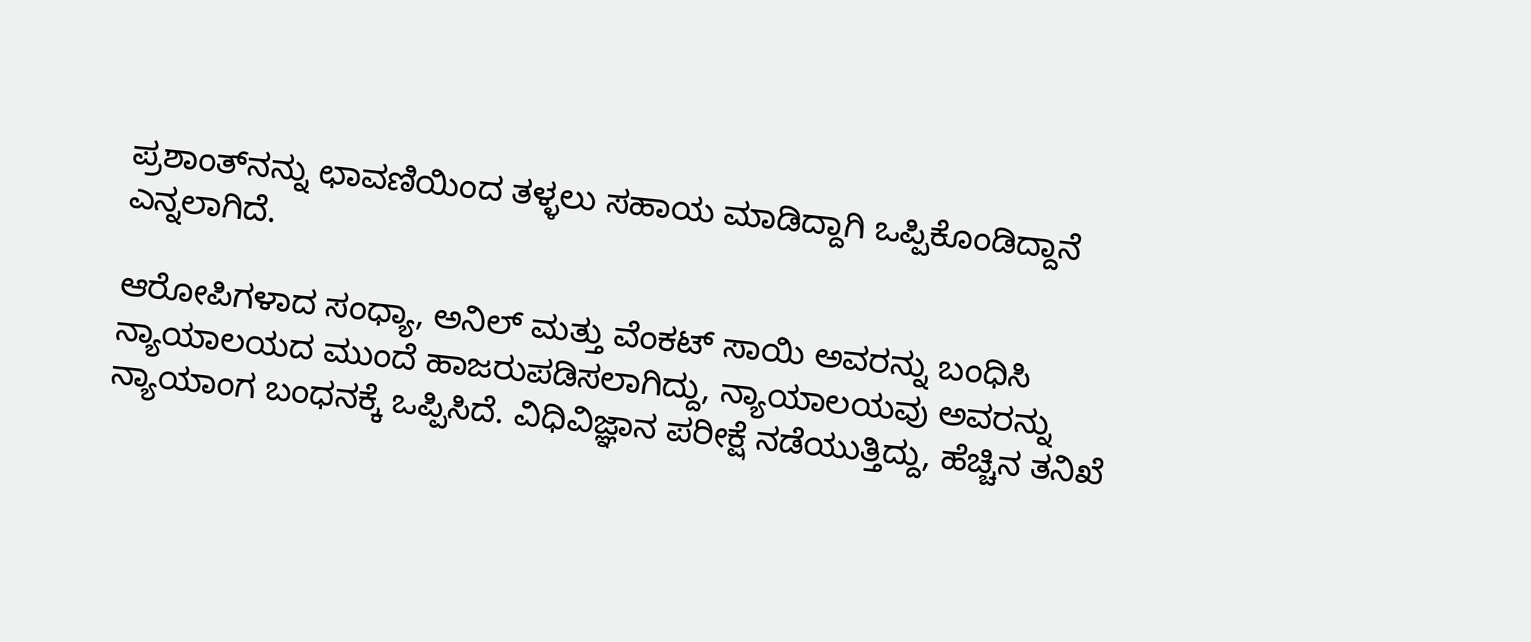ಪ್ರಶಾಂತ್‌ನನ್ನು ಛಾವಣಿಯಿಂದ ತಳ್ಳಲು ಸಹಾಯ ಮಾಡಿದ್ದಾಗಿ ಒಪ್ಪಿಕೊಂಡಿದ್ದಾನೆ ಎನ್ನಲಾಗಿದೆ.

ಆರೋಪಿಗಳಾದ ಸಂಧ್ಯಾ, ಅನಿಲ್ ಮತ್ತು ವೆಂಕಟ್ ಸಾಯಿ ಅವರನ್ನು ಬಂಧಿಸಿ ನ್ಯಾಯಾಲಯದ ಮುಂದೆ ಹಾಜರುಪಡಿಸಲಾಗಿದ್ದು, ನ್ಯಾಯಾಲಯವು ಅವರನ್ನು ನ್ಯಾಯಾಂಗ ಬಂಧನಕ್ಕೆ ಒಪ್ಪಿಸಿದೆ. ವಿಧಿವಿಜ್ಞಾನ ಪರೀಕ್ಷೆ ನಡೆಯುತ್ತಿದ್ದು, ಹೆಚ್ಚಿನ ತನಿಖೆ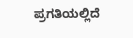ಪ್ರಗತಿಯಲ್ಲಿದೆ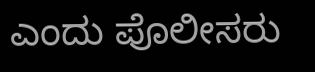ಎಂದು ಪೊಲೀಸರು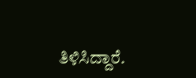ತಿಳಿಸಿದ್ದಾರೆ.